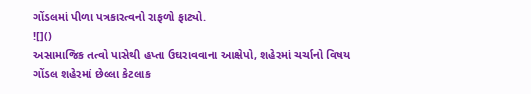ગોંડલમાં પીળા પત્રકારત્વનો રાફળો ફાટ્યો.
![]()
અસામાજિક તત્વો પાસેથી હપ્તા ઉઘરાવવાના આક્ષેપો, શહેરમાં ચર્ચાનો વિષય
ગોંડલ શહેરમાં છેલ્લા કેટલાક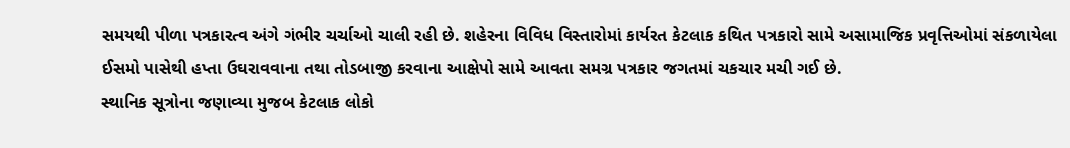સમયથી પીળા પત્રકારત્વ અંગે ગંભીર ચર્ચાઓ ચાલી રહી છે. શહેરના વિવિધ વિસ્તારોમાં કાર્યરત કેટલાક કથિત પત્રકારો સામે અસામાજિક પ્રવૃત્તિઓમાં સંકળાયેલા ઈસમો પાસેથી હપ્તા ઉઘરાવવાના તથા તોડબાજી કરવાના આક્ષેપો સામે આવતા સમગ્ર પત્રકાર જગતમાં ચકચાર મચી ગઈ છે.
સ્થાનિક સૂત્રોના જણાવ્યા મુજબ કેટલાક લોકો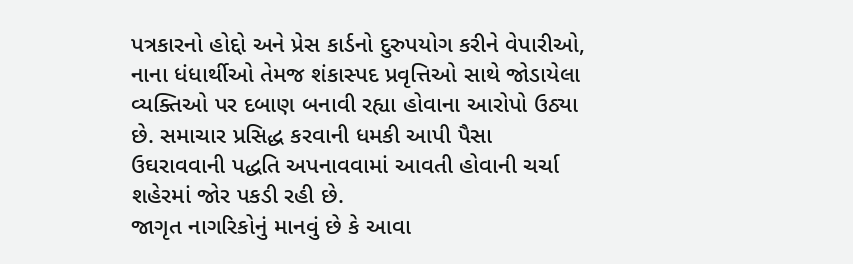પત્રકારનો હોદ્દો અને પ્રેસ કાર્ડનો દુરુપયોગ કરીને વેપારીઓ, નાના ધંધાર્થીઓ તેમજ શંકાસ્પદ પ્રવૃત્તિઓ સાથે જોડાયેલા વ્યક્તિઓ પર દબાણ બનાવી રહ્યા હોવાના આરોપો ઉઠ્યા છે. સમાચાર પ્રસિદ્ધ કરવાની ધમકી આપી પૈસા ઉઘરાવવાની પદ્ધતિ અપનાવવામાં આવતી હોવાની ચર્ચા શહેરમાં જોર પકડી રહી છે.
જાગૃત નાગરિકોનું માનવું છે કે આવા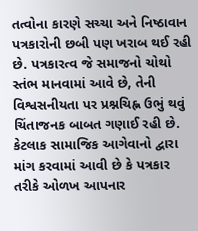તત્વોના કારણે સચ્ચા અને નિષ્ઠાવાન પત્રકારોની છબી પણ ખરાબ થઈ રહી છે. પત્રકારત્વ જે સમાજનો ચોથો સ્તંભ માનવામાં આવે છે, તેની વિશ્વસનીયતા પર પ્રશ્નચિહ્ન ઉભું થવું ચિંતાજનક બાબત ગણાઈ રહી છે.
કેટલાક સામાજિક આગેવાનો દ્વારા માંગ કરવામાં આવી છે કે પત્રકાર તરીકે ઓળખ આપનાર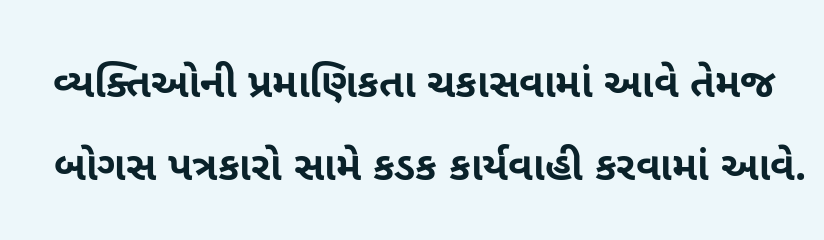વ્યક્તિઓની પ્રમાણિકતા ચકાસવામાં આવે તેમજ બોગસ પત્રકારો સામે કડક કાર્યવાહી કરવામાં આવે.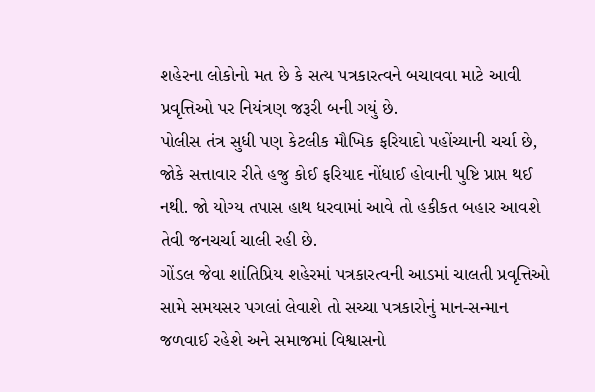શહેરના લોકોનો મત છે કે સત્ય પત્રકારત્વને બચાવવા માટે આવી પ્રવૃત્તિઓ પર નિયંત્રણ જરૂરી બની ગયું છે.
પોલીસ તંત્ર સુધી પણ કેટલીક મૌખિક ફરિયાદો પહોંચ્યાની ચર્ચા છે, જોકે સત્તાવાર રીતે હજુ કોઈ ફરિયાદ નોંધાઈ હોવાની પુષ્ટિ પ્રાપ્ત થઈ નથી. જો યોગ્ય તપાસ હાથ ધરવામાં આવે તો હકીકત બહાર આવશે તેવી જનચર્ચા ચાલી રહી છે.
ગોંડલ જેવા શાંતિપ્રિય શહેરમાં પત્રકારત્વની આડમાં ચાલતી પ્રવૃત્તિઓ સામે સમયસર પગલાં લેવાશે તો સચ્ચા પત્રકારોનું માન-સન્માન જળવાઈ રહેશે અને સમાજમાં વિશ્વાસનો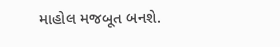માહોલ મજબૂત બનશે.